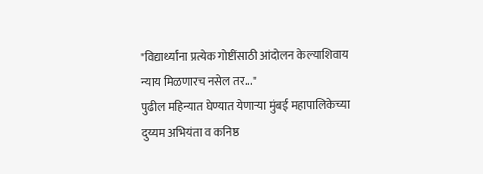"विद्यार्थ्यांना प्रत्येक गोष्टींसाठी आंदोलन केल्याशिवाय न्याय मिळणारच नसेल तर..."
पुढील महिन्यात घेण्यात येणाऱ्या मुंबई महापालिकेच्या दुय्यम अभियंता व कनिष्ठ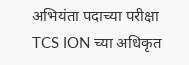अभियंता पदाच्या परीक्षा TCS ION च्या अधिकृत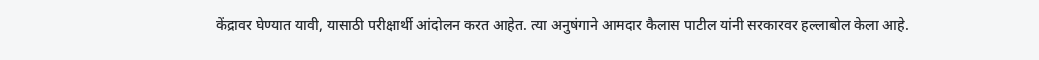केंद्रावर घेण्यात यावी, यासाठी परीक्षार्थी आंदोलन करत आहेत. त्या अनुषंगाने आमदार कैलास पाटील यांनी सरकारवर हल्लाबोल केला आहे.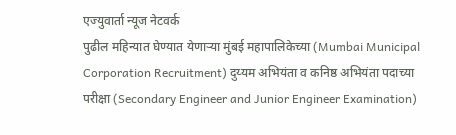एज्युवार्ता न्यूज नेटवर्क
पुढील महिन्यात घेण्यात येणाऱ्या मुंबई महापालिकेच्या (Mumbai Municipal Corporation Recruitment) दुय्यम अभियंता व कनिष्ठ अभियंता पदाच्या परीक्षा (Secondary Engineer and Junior Engineer Examination)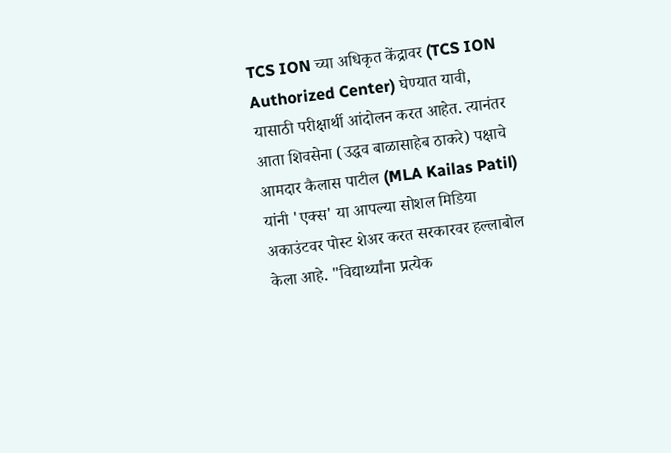TCS ION च्या अधिकृत केंद्रावर (TCS ION Authorized Center) घेण्यात यावी, यासाठी परीक्षार्थी आंदोलन करत आहेत. त्यानंतर आता शिवसेना (उद्धव बाळासाहेब ठाकरे) पक्षाचे आमदार कैलास पाटील (MLA Kailas Patil) यांनी 'एक्स' या आपल्या सोशल मिडिया अकाउंटवर पोस्ट शेअर करत सरकारवर हल्लाबोल केला आहे. "विद्यार्थ्यांना प्रत्येक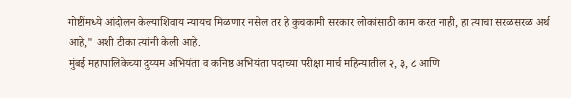गोष्टींमध्ये आंदोलन केल्याशिवाय न्यायच मिळणार नसेल तर हे कुचकामी सरकार लोकांसाठी काम करत नाही, हा त्याचा सरळसरळ अर्थ आहे," अशी टीका त्यांनी केली आहे.
मुंबई महापालिकेच्या दुय्यम अभियंता व कनिष्ठ अभियंता पदाच्या परीक्षा मार्च महिन्यातील २, ३, ८ आणि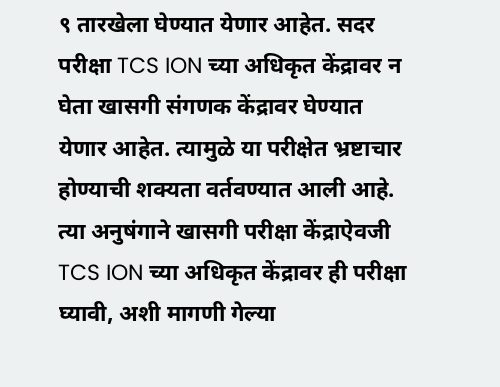९ तारखेला घेण्यात येणार आहेत. सदर परीक्षा TCS ION च्या अधिकृत केंद्रावर न घेता खासगी संगणक केंद्रावर घेण्यात येणार आहेत. त्यामुळे या परीक्षेत भ्रष्टाचार होण्याची शक्यता वर्तवण्यात आली आहे. त्या अनुषंगाने खासगी परीक्षा केंद्राऐवजी TCS ION च्या अधिकृत केंद्रावर ही परीक्षा घ्यावी, अशी मागणी गेल्या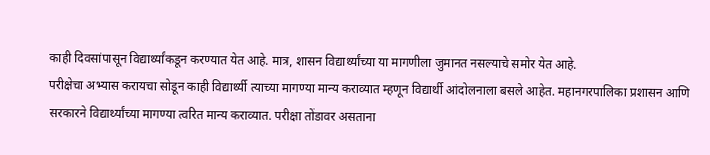काही दिवसांपासून विद्यार्थ्यांकडून करण्यात येत आहे. मात्र, शासन विद्यार्थ्यांच्या या मागणीला जुमानत नसल्याचे समोर येत आहे.
परीक्षेचा अभ्यास करायचा सोडून काही विद्यार्थ्यी त्याच्या मागण्या मान्य कराव्यात म्हणून विद्यार्थी आंदोलनाला बसले आहेत. महानगरपालिका प्रशासन आणि सरकारने विद्यार्थ्यांच्या मागण्या त्वरित मान्य कराव्यात. परीक्षा तोंडावर असताना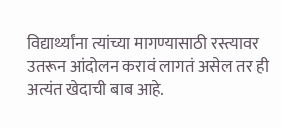विद्यार्थ्यांना त्यांच्या मागण्यासाठी रस्त्यावर उतरून आंदोलन करावं लागतं असेल तर ही अत्यंत खेदाची बाब आहे.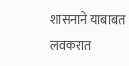शासनाने याबाबत लवकरात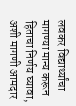लवकर विद्यार्थ्यांचा मागण्या मान्य करून हिताचा निर्णय घ्यावा, अशी मागणी आमदार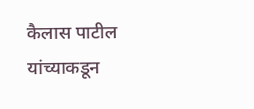कैलास पाटील यांच्याकडून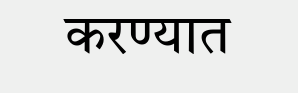करण्यात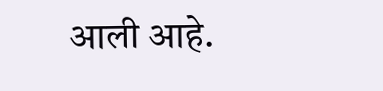आली आहे.